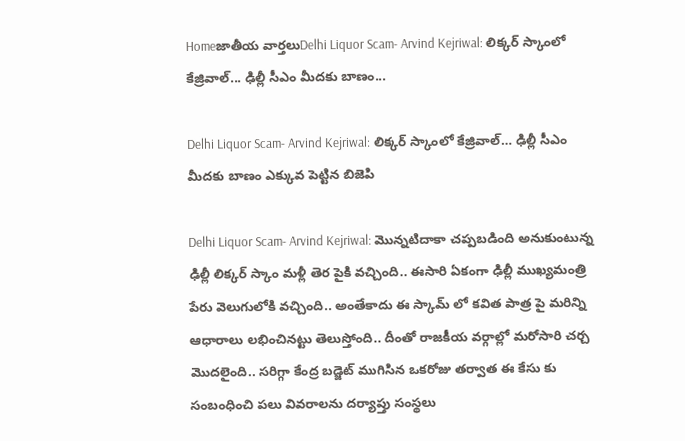Homeజాతీయ వార్తలుDelhi Liquor Scam- Arvind Kejriwal: లిక్కర్ స్కాంలో కేజ్రివాల్... ఢిల్లీ సీఎం మీదకు బాణం...

Delhi Liquor Scam- Arvind Kejriwal: లిక్కర్ స్కాంలో కేజ్రివాల్… ఢిల్లీ సీఎం మీదకు బాణం ఎక్కువ పెట్టిన బిజెపి

Delhi Liquor Scam- Arvind Kejriwal: మొన్నటిదాకా చప్పబడింది అనుకుంటున్న ఢిల్లీ లిక్కర్ స్కాం మళ్లీ తెర పైకి వచ్చింది.. ఈసారి ఏకంగా ఢిల్లీ ముఖ్యమంత్రి పేరు వెలుగులోకి వచ్చింది.. అంతేకాదు ఈ స్కామ్ లో కవిత పాత్ర పై మరిన్ని ఆధారాలు లభించినట్టు తెలుస్తోంది.. దీంతో రాజకీయ వర్గాల్లో మరోసారి చర్చ మొదలైంది.. సరిగ్గా కేంద్ర బడ్జెట్ ముగిసిన ఒకరోజు తర్వాత ఈ కేసు కు సంబంధించి పలు వివరాలను దర్యాప్తు సంస్థలు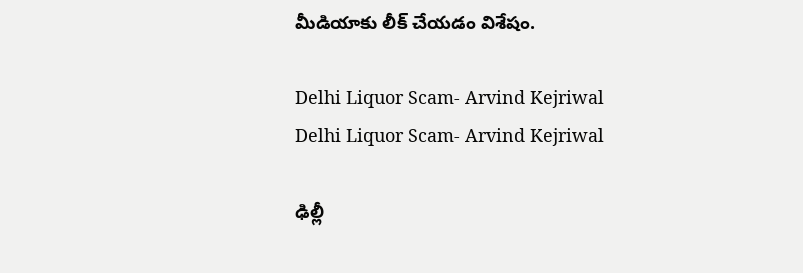మీడియాకు లీక్ చేయడం విశేషం.

Delhi Liquor Scam- Arvind Kejriwal
Delhi Liquor Scam- Arvind Kejriwal

ఢిల్లీ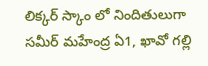లిక్కర్ స్కాం లో నిందితులుగా సమీర్ మహేంద్ర ఏ1, ఖావో గల్లి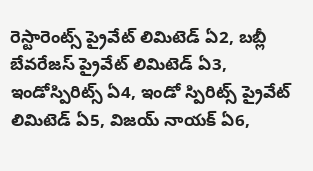రెస్టారెంట్స్ ప్రైవేట్ లిమిటెడ్ ఏ2, బబ్లీ బేవరేజస్ ప్రైవేట్ లిమిటెడ్ ఏ3, ఇండోస్పిరిట్స్ ఏ4, ఇండో స్పిరిట్స్ ప్రైవేట్ లిమిటెడ్ ఏ5, విజయ్ నాయక్ ఏ6,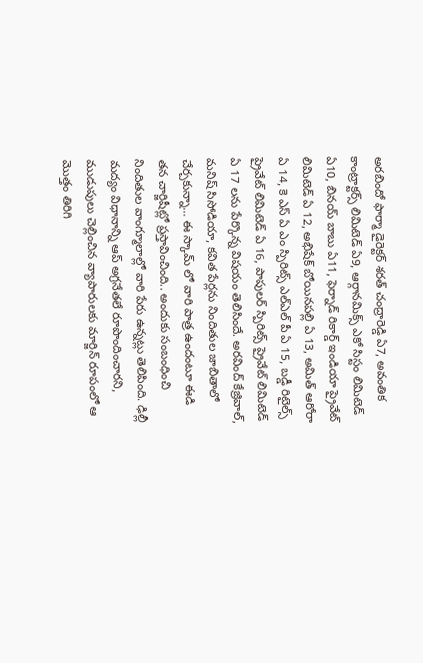అరబిందో ఫార్మా డైరెక్టర్ శరత్ చంద్రారెడ్డి ఏ7, అవంతిక కాంట్రాక్టర్స్ లిమిటెడ్ ఏ9, ఆర్గానమిక్స్ ఎకో సిస్టం లిమిటెడ్ ఏ10, బినయ్ బాబు ఏ11, ఫెర్నాడ్ రికార్డ్ ఇండియా ప్రైవేట్ లిమిటెడ్ ఏ 12, అభిషేక్ బోయినపల్లి ఏ 13, అమిత్ ఆరోరా ఏ 14, కె ఎస్ ఏ ఎం స్పిరిట్స్ ఎల్ఎల్ పీ ఏ 15, బడ్డీ రిటైల్స్ ప్రైవేట్ లిమిటెడ్ ఏ 16, పాపులర్ స్పిరిట్స్ ప్రైవేట్ లిమిటెడ్ ఏ 17 లను పేర్కొన్న విషయం తెలిసిందే. అరవింద్ కేజ్రివాల్, మనిష్ సిసోడియా, కవిత పేర్లను నిందితుల జాబితాలో చేర్చకున్నా… ఈ స్కామ్ లో వారి పాత్ర ఉందంటూ ఈడి తన చార్జిషీట్లో ప్రస్తావించింది.. అందుకు సంబంధించి నిందితుల వాంగ్మూలాల్లో వారి పేరు ఉన్నట్లు తెలిపింది. ఢిల్లీ మద్యం విధానాన్ని ఆప్ అగ్రనేతలే రూపొందించారని, ముడుపులు చెల్లించిన వ్యాపారులకు మార్జిన్ రూపంలో ఆ మొత్తం తిరిగి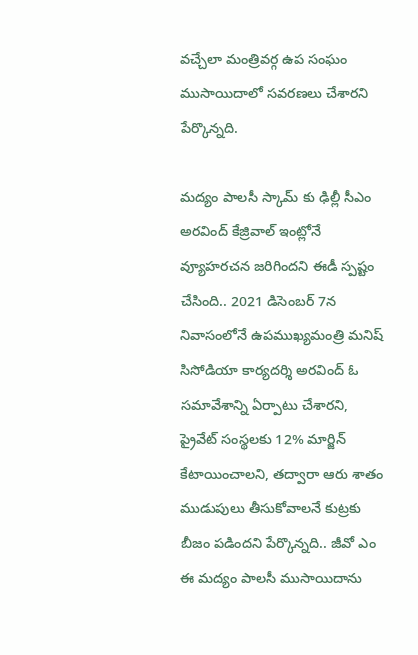వచ్చేలా మంత్రివర్గ ఉప సంఘం ముసాయిదాలో సవరణలు చేశారని పేర్కొన్నది.

మద్యం పాలసీ స్కామ్ కు ఢిల్లీ సీఎం అరవింద్ కేజ్రివాల్ ఇంట్లోనే వ్యూహరచన జరిగిందని ఈడీ స్పష్టం చేసింది.. 2021 డిసెంబర్ 7న నివాసంలోనే ఉపముఖ్యమంత్రి మనిష్ సిసోడియా కార్యదర్శి అరవింద్ ఓ సమావేశాన్ని ఏర్పాటు చేశారని, ప్రైవేట్ సంస్థలకు 12% మార్జిన్ కేటాయించాలని, తద్వారా ఆరు శాతం ముడుపులు తీసుకోవాలనే కుట్రకు బీజం పడిందని పేర్కొన్నది.. జీవో ఎం ఈ మద్యం పాలసీ ముసాయిదాను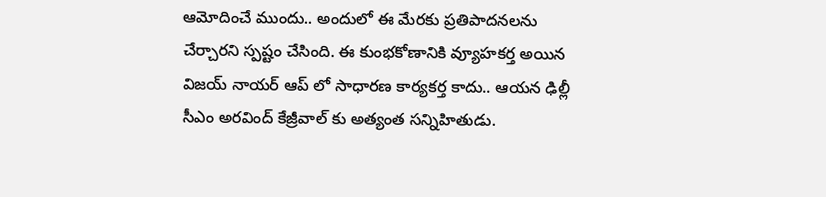ఆమోదించే ముందు.. అందులో ఈ మేరకు ప్రతిపాదనలను చేర్చారని స్పష్టం చేసింది. ఈ కుంభకోణానికి వ్యూహకర్త అయిన విజయ్ నాయర్ ఆప్ లో సాధారణ కార్యకర్త కాదు.. ఆయన ఢిల్లీ సీఎం అరవింద్ కేజ్రీవాల్ కు అత్యంత సన్నిహితుడు.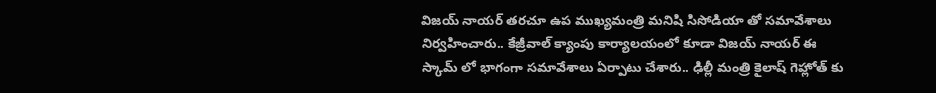విజయ్ నాయర్ తరచూ ఉప ముఖ్యమంత్రి మనిషి సిసోడియా తో సమావేశాలు నిర్వహించారు.. కేజ్రీవాల్ క్యాంపు కార్యాలయంలో కూడా విజయ్ నాయర్ ఈ స్కామ్ లో భాగంగా సమావేశాలు ఏర్పాటు చేశారు.. ఢిల్లీ మంత్రి కైలాష్ గెహ్లోత్ కు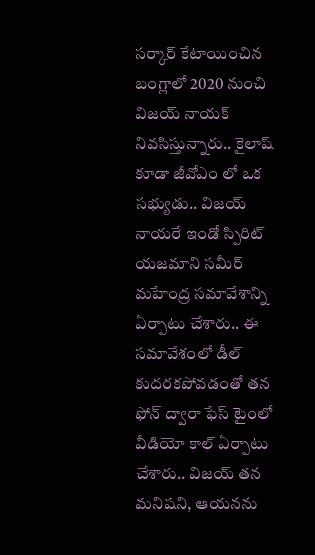సర్కార్ కేటాయించిన బంగ్లాలో 2020 నుంచి విజయ్ నాయక్ నివసిస్తున్నారు.. కైలాష్ కూడా జీవోఎం లో ఒక సభ్యుడు.. విజయ్ నాయరే ఇండో స్పిరిట్ యజమాని సమీర్ మహేంద్ర సమావేశాన్ని ఏర్పాటు చేశారు.. ఈ సమావేశంలో డీల్ కుదరకపోవడంతో తన ఫోన్ ద్వారా ఫేస్ టైంలో వీడియో కాల్ ఏర్పాటు చేశారు.. విజయ్ తన మనిషని, ఆయనను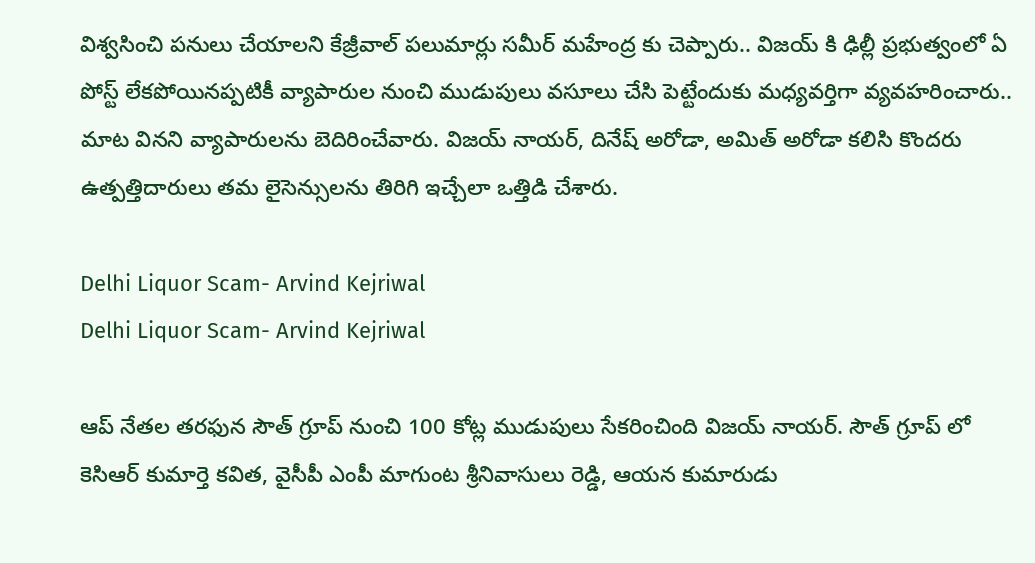విశ్వసించి పనులు చేయాలని కేజ్రీవాల్ పలుమార్లు సమీర్ మహేంద్ర కు చెప్పారు.. విజయ్ కి ఢిల్లీ ప్రభుత్వంలో ఏ పోస్ట్ లేకపోయినప్పటికీ వ్యాపారుల నుంచి ముడుపులు వసూలు చేసి పెట్టేందుకు మధ్యవర్తిగా వ్యవహరించారు.. మాట వినని వ్యాపారులను బెదిరించేవారు. విజయ్ నాయర్, దినేష్ అరోడా, అమిత్ అరోడా కలిసి కొందరు ఉత్పత్తిదారులు తమ లైసెన్సులను తిరిగి ఇచ్చేలా ఒత్తిడి చేశారు.

Delhi Liquor Scam- Arvind Kejriwal
Delhi Liquor Scam- Arvind Kejriwal

ఆప్ నేతల తరఫున సౌత్ గ్రూప్ నుంచి 100 కోట్ల ముడుపులు సేకరించింది విజయ్ నాయర్. సౌత్ గ్రూప్ లో కెసిఆర్ కుమార్తె కవిత, వైసీపీ ఎంపీ మాగుంట శ్రీనివాసులు రెడ్డి, ఆయన కుమారుడు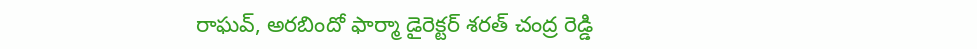రాఘవ్, అరబిందో ఫార్మా డైరెక్టర్ శరత్ చంద్ర రెడ్డి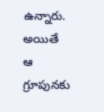ఉన్నారు. అయితే ఆ గ్రూపునకు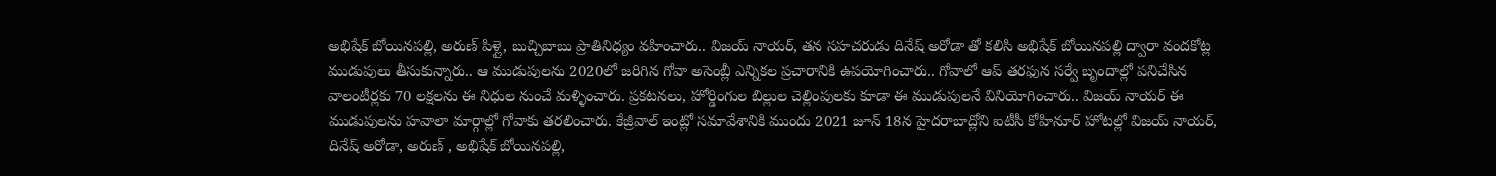అభిషేక్ బోయినపల్లి, అరుణ్ పిళ్లై, బుచ్చిబాబు ప్రాతినిధ్యం వహించారు.. విజయ్ నాయర్, తన సహచరుడు దినేష్ అరోడా తో కలిసి అభిషేక్ బోయినపల్లి ద్వారా వందకోట్ల ముడుపులు తీసుకున్నారు.. ఆ ముడుపులను 2020లో జరిగిన గోవా అసెంబ్లీ ఎన్నికల ప్రచారానికి ఉపయోగించారు.. గోవాలో ఆప్ తరఫున సర్వే బృందాల్లో పనిచేసిన వాలంటీర్లకు 70 లక్షలను ఈ నిధుల నుంచే మళ్ళించారు. ప్రకటనలు, హోర్డింగుల బిల్లుల చెల్లింపులకు కూడా ఈ ముడుపులనే వినియోగించారు.. విజయ్ నాయర్ ఈ ముడుపులను హవాలా మార్గాల్లో గోవాకు తరలించారు. కేజ్రీవాల్ ఇంట్లో సమావేశానికి ముందు 2021 జూన్ 18న హైదరాబాద్లోని ఐటీసీ కోహినూర్ హోటల్లో విజయ్ నాయర్, దినేష్ అరోడా, అరుణ్ , అభిషేక్ బోయినపల్లి,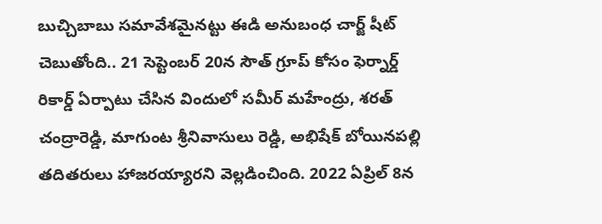బుచ్చిబాబు సమావేశమైనట్టు ఈడి అనుబంధ చార్జ్ షీట్ చెబుతోంది.. 21 సెప్టెంబర్ 20న సౌత్ గ్రూప్ కోసం ఫెర్నార్డ్ రికార్డ్ ఏర్పాటు చేసిన విందులో సమీర్ మహేంద్రు, శరత్ చంద్రారెడ్డి, మాగుంట శ్రీనివాసులు రెడ్డి, అభిషేక్ బోయినపల్లి తదితరులు హాజరయ్యారని వెల్లడించింది. 2022 ఏప్రిల్ 8న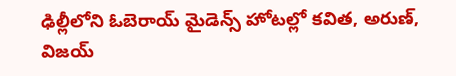ఢిల్లీలోని ఓబెరాయ్ మైడెన్స్ హోటల్లో కవిత, అరుణ్, విజయ్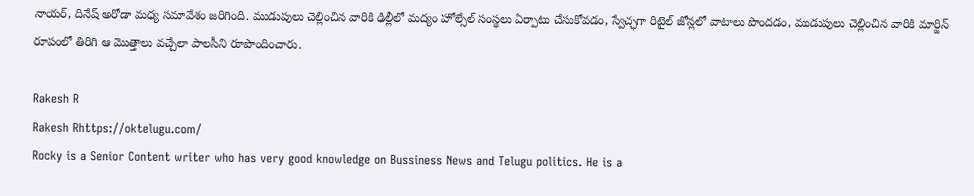నాయర్, దినేష్ అరోడా మధ్య సమావేశం జరిగింది. ముడుపులు చెల్లించిన వారికి ఢిల్లీలో మద్యం హోల్సేల్ సంస్థలు ఏర్పాటు చేసుకోవడం, స్వేచ్ఛగా రిటైల్ జోన్లలో వాటాలు పొందడం, ముడుపులు చెల్లించిన వారికి మార్జిన్ రూపంలో తిరిగి ఆ మొత్తాలు వచ్చేలా పాలసీని రూపొందించారు.

Rakesh R
Rakesh Rhttps://oktelugu.com/
Rocky is a Senior Content writer who has very good knowledge on Bussiness News and Telugu politics. He is a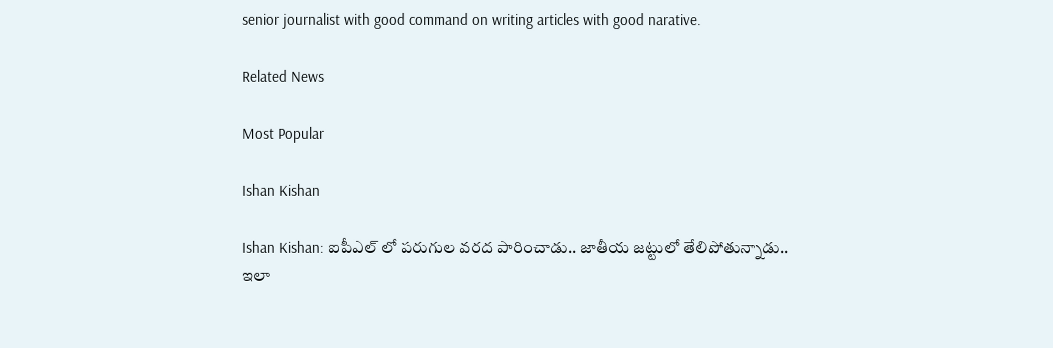senior journalist with good command on writing articles with good narative.

Related News

Most Popular

Ishan Kishan

Ishan Kishan: ఐపీఎల్ లో పరుగుల వరద పారించాడు.. జాతీయ జట్టులో తేలిపోతున్నాడు.. ఇలా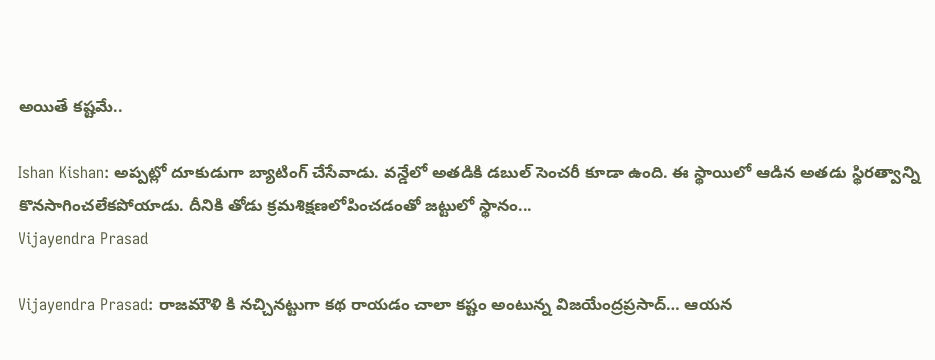అయితే కష్టమే..

Ishan Kishan: అప్పట్లో దూకుడుగా బ్యాటింగ్ చేసేవాడు. వన్డేలో అతడికి డబుల్ సెంచరీ కూడా ఉంది. ఈ స్థాయిలో ఆడిన అతడు స్థిరత్వాన్ని కొనసాగించలేకపోయాడు. దీనికి తోడు క్రమశిక్షణలోపించడంతో జట్టులో స్థానం...
Vijayendra Prasad

Vijayendra Prasad: రాజమౌళి కి నచ్చినట్టుగా కథ రాయడం చాలా కష్టం అంటున్న విజయేంద్రప్రసాద్… ఆయన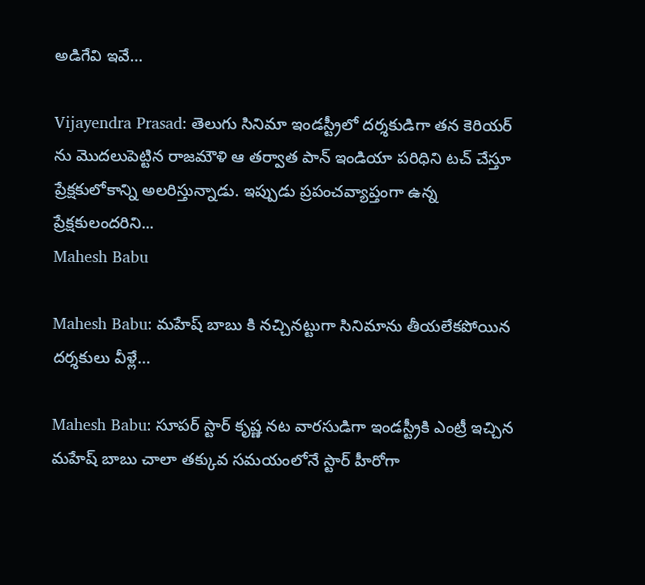అడిగేవి ఇవే…

Vijayendra Prasad: తెలుగు సినిమా ఇండస్ట్రీలో దర్శకుడిగా తన కెరియర్ ను మొదలుపెట్టిన రాజమౌళి ఆ తర్వాత పాన్ ఇండియా పరిధిని టచ్ చేస్తూ ప్రేక్షకులోకాన్ని అలరిస్తున్నాడు. ఇప్పుడు ప్రపంచవ్యాప్తంగా ఉన్న ప్రేక్షకులందరిని...
Mahesh Babu

Mahesh Babu: మహేష్ బాబు కి నచ్చినట్టుగా సినిమాను తీయలేకపోయిన దర్శకులు వీళ్లే…

Mahesh Babu: సూపర్ స్టార్ కృష్ణ నట వారసుడిగా ఇండస్ట్రీకి ఎంట్రీ ఇచ్చిన మహేష్ బాబు చాలా తక్కువ సమయంలోనే స్టార్ హీరోగా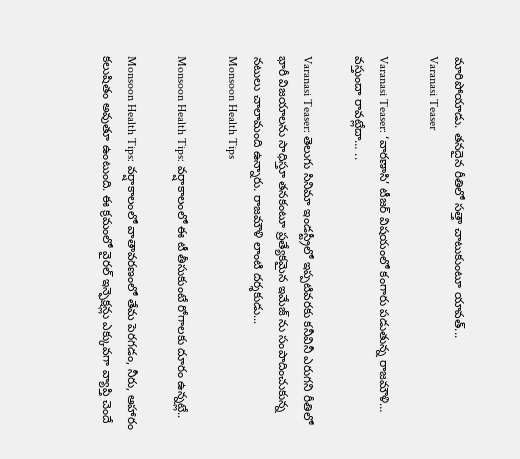మారిపోయాడు. తనదైన రీతిలో సత్తా చాటుకుంటూ యావత్...
Varanasi Teaser

Varanasi Teaser: ‘వారణాసి’ టీజర్ విషయంలో కంగారు పడుతున్న రాజమౌళి… వస్తుందా రావట్లేదా… ..

Varanasi Teaser: తెలుగు సినిమా ఇండస్ట్రీలో ఇప్పటివరకు కనీవినీ ఎరుగని రీతిలో భారీ విజయాలను సాధిస్తూ తనకంటూ ప్రత్యేకమైన ఇమేజ్ ను సంపాదించుకున్న నటులు చాలామంది ఉన్నారు. రాజమౌళి లాంటి దర్శకుడు...
Monsoon Health Tips

Monsoon Health Tips: వర్షాకాలంలో ఈ టీ తీసుకుంటే రోగాలకు దూరం ఉన్నట్లే..

Monsoon Health Tips: వర్షాకాలంలో వాతావరణంలో తేమ పెరగడం, నీరు, ఆహారం కలుషితం అవుతూ ఉంటుంది. ఈ క్రమంలో వైరల్ ఇన్ఫెక్షన్లు ఎక్కువగా వ్యాప్తి చెందే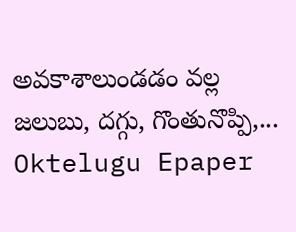అవకాశాలుండడం వల్ల జలుబు, దగ్గు, గొంతునొప్పి,...
Oktelugu Epaper